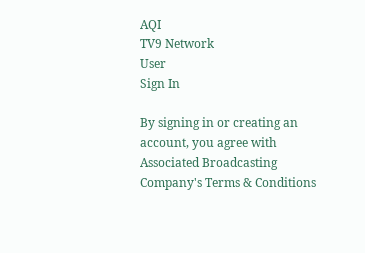AQI
TV9 Network
User
Sign In

By signing in or creating an account, you agree with Associated Broadcasting Company's Terms & Conditions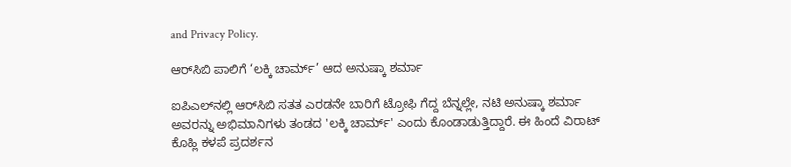and Privacy Policy.

ಆರ್‌ಸಿಬಿ ಪಾಲಿಗೆ ‘ಲಕ್ಕಿ ಚಾರ್ಮ್’ ಆದ ಅನುಷ್ಕಾ ಶರ್ಮಾ

ಐಪಿಎಲ್‌ನಲ್ಲಿ ಆರ್‌ಸಿಬಿ ಸತತ ಎರಡನೇ ಬಾರಿಗೆ ಟ್ರೋಫಿ ಗೆದ್ದ ಬೆನ್ನಲ್ಲೇ, ನಟಿ ಅನುಷ್ಕಾ ಶರ್ಮಾ ಅವರನ್ನು ಅಭಿಮಾನಿಗಳು ತಂಡದ 'ಲಕ್ಕಿ ಚಾರ್ಮ್' ಎಂದು ಕೊಂಡಾಡುತ್ತಿದ್ದಾರೆ. ಈ ಹಿಂದೆ ವಿರಾಟ್ ಕೊಹ್ಲಿ ಕಳಪೆ ಪ್ರದರ್ಶನ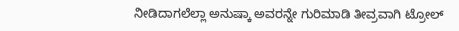ನೀಡಿದಾಗಲೆಲ್ಲಾ ಅನುಷ್ಕಾ ಅವರನ್ನೇ ಗುರಿಮಾಡಿ ತೀವ್ರವಾಗಿ ಟ್ರೋಲ್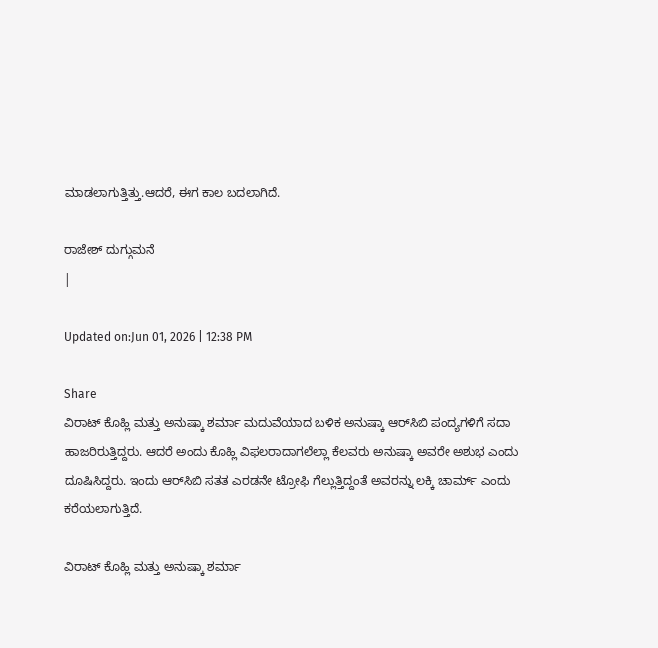ಮಾಡಲಾಗುತ್ತಿತ್ತು.ಆದರೆ, ಈಗ ಕಾಲ ಬದಲಾಗಿದೆ.

ರಾಜೇಶ್ ದುಗ್ಗುಮನೆ
|

Updated on:Jun 01, 2026 | 12:38 PM

Share
ವಿರಾಟ್ ಕೊಹ್ಲಿ ಮತ್ತು ಅನುಷ್ಕಾ ಶರ್ಮಾ ಮದುವೆಯಾದ ಬಳಿಕ ಅನುಷ್ಕಾ ಆರ್‌ಸಿಬಿ ಪಂದ್ಯಗಳಿಗೆ ಸದಾ ಹಾಜರಿರುತ್ತಿದ್ದರು. ಆದರೆ ಅಂದು ಕೊಹ್ಲಿ ವಿಫಲರಾದಾಗಲೆಲ್ಲಾ ಕೆಲವರು ಅನುಷ್ಕಾ ಅವರೇ ಅಶುಭ ಎಂದು ದೂಷಿಸಿದ್ದರು. ಇಂದು ಆರ್‌ಸಿಬಿ ಸತತ ಎರಡನೇ ಟ್ರೋಫಿ ಗೆಲ್ಲುತ್ತಿದ್ದಂತೆ ಅವರನ್ನು ಲಕ್ಕಿ ಚಾರ್ಮ್ ಎಂದು ಕರೆಯಲಾಗುತ್ತಿದೆ.

ವಿರಾಟ್ ಕೊಹ್ಲಿ ಮತ್ತು ಅನುಷ್ಕಾ ಶರ್ಮಾ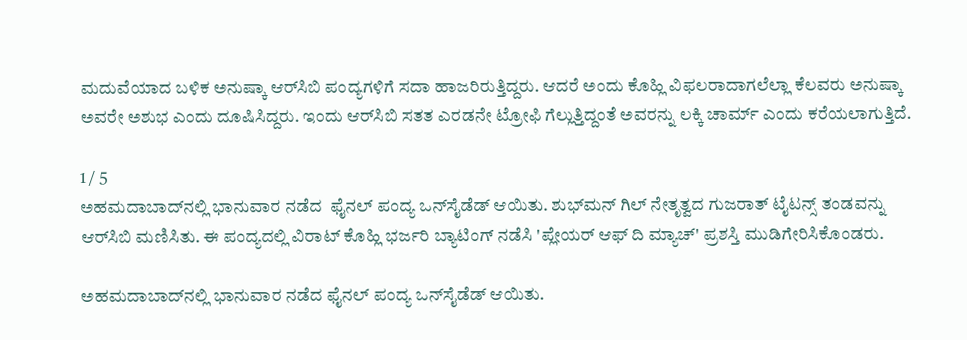ಮದುವೆಯಾದ ಬಳಿಕ ಅನುಷ್ಕಾ ಆರ್‌ಸಿಬಿ ಪಂದ್ಯಗಳಿಗೆ ಸದಾ ಹಾಜರಿರುತ್ತಿದ್ದರು. ಆದರೆ ಅಂದು ಕೊಹ್ಲಿ ವಿಫಲರಾದಾಗಲೆಲ್ಲಾ ಕೆಲವರು ಅನುಷ್ಕಾ ಅವರೇ ಅಶುಭ ಎಂದು ದೂಷಿಸಿದ್ದರು. ಇಂದು ಆರ್‌ಸಿಬಿ ಸತತ ಎರಡನೇ ಟ್ರೋಫಿ ಗೆಲ್ಲುತ್ತಿದ್ದಂತೆ ಅವರನ್ನು ಲಕ್ಕಿ ಚಾರ್ಮ್ ಎಂದು ಕರೆಯಲಾಗುತ್ತಿದೆ.

1 / 5
ಅಹಮದಾಬಾದ್‌ನಲ್ಲಿ ಭಾನುವಾರ ನಡೆದ  ಫೈನಲ್ ಪಂದ್ಯ ಒನ್‌ಸೈಡೆಡ್ ಆಯಿತು. ಶುಭ್‌ಮನ್ ಗಿಲ್ ನೇತೃತ್ವದ ಗುಜರಾತ್ ಟೈಟನ್ಸ್ ತಂಡವನ್ನು ಆರ್‌ಸಿಬಿ ಮಣಿಸಿತು. ಈ ಪಂದ್ಯದಲ್ಲಿ ವಿರಾಟ್ ಕೊಹ್ಲಿ ಭರ್ಜರಿ ಬ್ಯಾಟಿಂಗ್ ನಡೆಸಿ 'ಪ್ಲೇಯರ್ ಆಫ್ ದಿ ಮ್ಯಾಚ್' ಪ್ರಶಸ್ತಿ ಮುಡಿಗೇರಿಸಿಕೊಂಡರು.

ಅಹಮದಾಬಾದ್‌ನಲ್ಲಿ ಭಾನುವಾರ ನಡೆದ ಫೈನಲ್ ಪಂದ್ಯ ಒನ್‌ಸೈಡೆಡ್ ಆಯಿತು.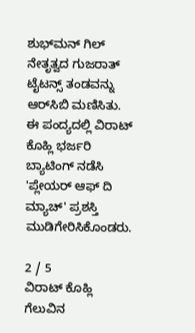ಶುಭ್‌ಮನ್ ಗಿಲ್ ನೇತೃತ್ವದ ಗುಜರಾತ್ ಟೈಟನ್ಸ್ ತಂಡವನ್ನು ಆರ್‌ಸಿಬಿ ಮಣಿಸಿತು. ಈ ಪಂದ್ಯದಲ್ಲಿ ವಿರಾಟ್ ಕೊಹ್ಲಿ ಭರ್ಜರಿ ಬ್ಯಾಟಿಂಗ್ ನಡೆಸಿ 'ಪ್ಲೇಯರ್ ಆಫ್ ದಿ ಮ್ಯಾಚ್' ಪ್ರಶಸ್ತಿ ಮುಡಿಗೇರಿಸಿಕೊಂಡರು.

2 / 5
ವಿರಾಟ್ ಕೊಹ್ಲಿ ಗೆಲುವಿನ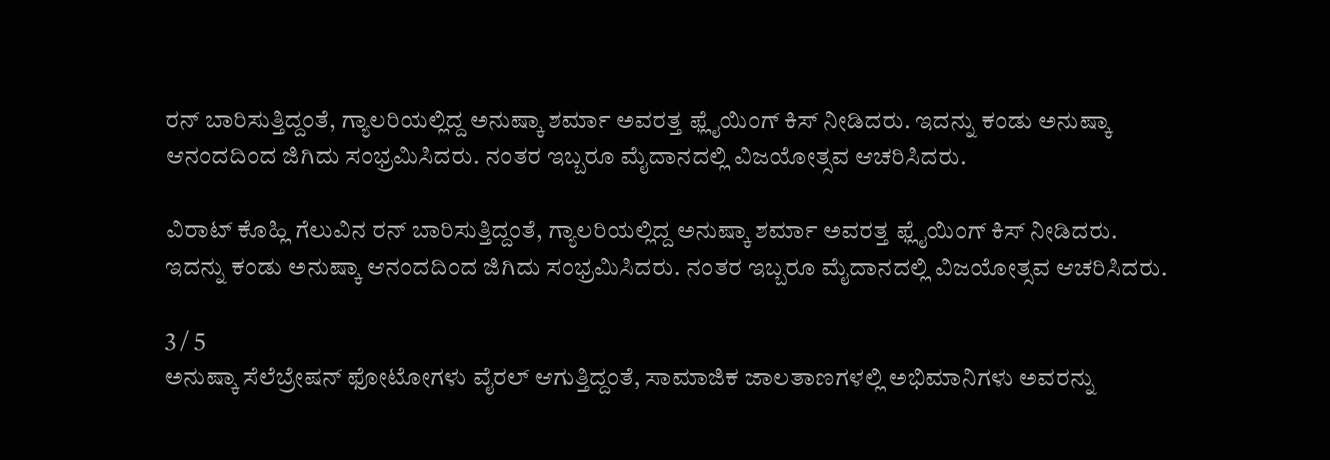ರನ್ ಬಾರಿಸುತ್ತಿದ್ದಂತೆ, ಗ್ಯಾಲರಿಯಲ್ಲಿದ್ದ ಅನುಷ್ಕಾ ಶರ್ಮಾ ಅವರತ್ತ ಫ್ಲೈಯಿಂಗ್ ಕಿಸ್ ನೀಡಿದರು. ಇದನ್ನು ಕಂಡು ಅನುಷ್ಕಾ ಆನಂದದಿಂದ ಜಿಗಿದು ಸಂಭ್ರಮಿಸಿದರು. ನಂತರ ಇಬ್ಬರೂ ಮೈದಾನದಲ್ಲಿ ವಿಜಯೋತ್ಸವ ಆಚರಿಸಿದರು.

ವಿರಾಟ್ ಕೊಹ್ಲಿ ಗೆಲುವಿನ ರನ್ ಬಾರಿಸುತ್ತಿದ್ದಂತೆ, ಗ್ಯಾಲರಿಯಲ್ಲಿದ್ದ ಅನುಷ್ಕಾ ಶರ್ಮಾ ಅವರತ್ತ ಫ್ಲೈಯಿಂಗ್ ಕಿಸ್ ನೀಡಿದರು. ಇದನ್ನು ಕಂಡು ಅನುಷ್ಕಾ ಆನಂದದಿಂದ ಜಿಗಿದು ಸಂಭ್ರಮಿಸಿದರು. ನಂತರ ಇಬ್ಬರೂ ಮೈದಾನದಲ್ಲಿ ವಿಜಯೋತ್ಸವ ಆಚರಿಸಿದರು.

3 / 5
ಅನುಷ್ಕಾ ಸೆಲೆಬ್ರೇಷನ್ ಫೋಟೋಗಳು ವೈರಲ್ ಆಗುತ್ತಿದ್ದಂತೆ, ಸಾಮಾಜಿಕ ಜಾಲತಾಣಗಳಲ್ಲಿ ಅಭಿಮಾನಿಗಳು ಅವರನ್ನು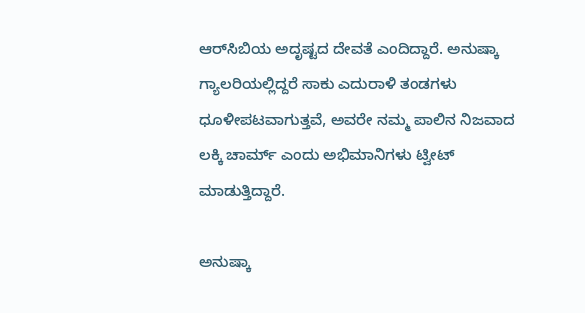ಆರ್‌ಸಿಬಿಯ ಅದೃಷ್ಟದ ದೇವತೆ ಎಂದಿದ್ದಾರೆ. ಅನುಷ್ಕಾ ಗ್ಯಾಲರಿಯಲ್ಲಿದ್ದರೆ ಸಾಕು ಎದುರಾಳಿ ತಂಡಗಳು ಧೂಳೀಪಟವಾಗುತ್ತವೆ, ಅವರೇ ನಮ್ಮ ಪಾಲಿನ ನಿಜವಾದ ಲಕ್ಕಿ ಚಾರ್ಮ್ ಎಂದು ಅಭಿಮಾನಿಗಳು ಟ್ವೀಟ್ ಮಾಡುತ್ತಿದ್ದಾರೆ.

ಅನುಷ್ಕಾ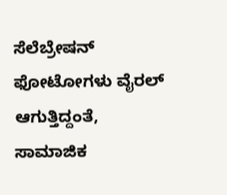ಸೆಲೆಬ್ರೇಷನ್ ಫೋಟೋಗಳು ವೈರಲ್ ಆಗುತ್ತಿದ್ದಂತೆ, ಸಾಮಾಜಿಕ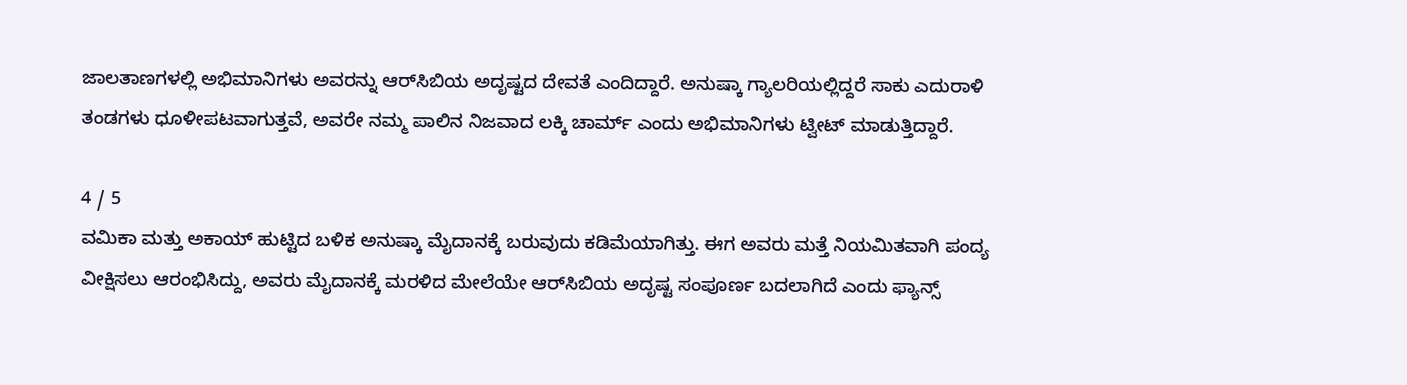ಜಾಲತಾಣಗಳಲ್ಲಿ ಅಭಿಮಾನಿಗಳು ಅವರನ್ನು ಆರ್‌ಸಿಬಿಯ ಅದೃಷ್ಟದ ದೇವತೆ ಎಂದಿದ್ದಾರೆ. ಅನುಷ್ಕಾ ಗ್ಯಾಲರಿಯಲ್ಲಿದ್ದರೆ ಸಾಕು ಎದುರಾಳಿ ತಂಡಗಳು ಧೂಳೀಪಟವಾಗುತ್ತವೆ, ಅವರೇ ನಮ್ಮ ಪಾಲಿನ ನಿಜವಾದ ಲಕ್ಕಿ ಚಾರ್ಮ್ ಎಂದು ಅಭಿಮಾನಿಗಳು ಟ್ವೀಟ್ ಮಾಡುತ್ತಿದ್ದಾರೆ.

4 / 5
ವಮಿಕಾ ಮತ್ತು ಅಕಾಯ್ ಹುಟ್ಟಿದ ಬಳಿಕ ಅನುಷ್ಕಾ ಮೈದಾನಕ್ಕೆ ಬರುವುದು ಕಡಿಮೆಯಾಗಿತ್ತು. ಈಗ ಅವರು ಮತ್ತೆ ನಿಯಮಿತವಾಗಿ ಪಂದ್ಯ ವೀಕ್ಷಿಸಲು ಆರಂಭಿಸಿದ್ದು, ಅವರು ಮೈದಾನಕ್ಕೆ ಮರಳಿದ ಮೇಲೆಯೇ ಆರ್‌ಸಿಬಿಯ ಅದೃಷ್ಟ ಸಂಪೂರ್ಣ ಬದಲಾಗಿದೆ ಎಂದು ಫ್ಯಾನ್ಸ್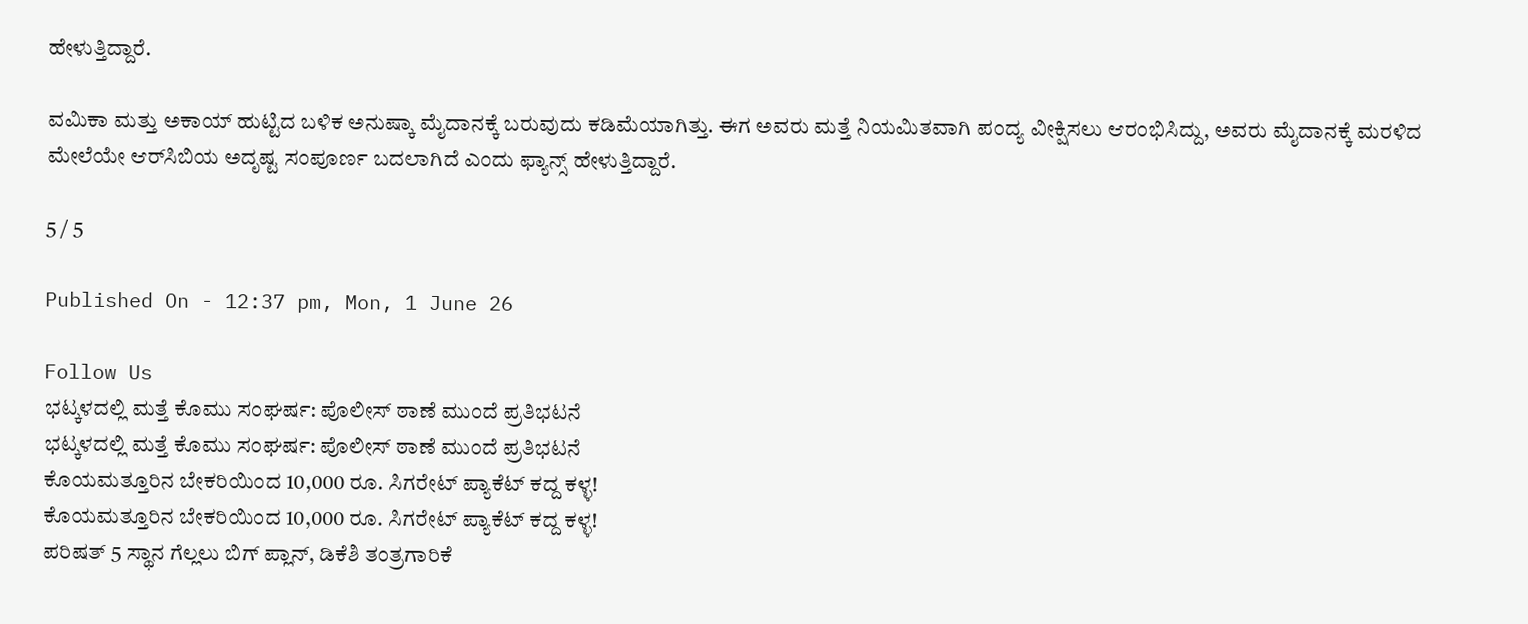ಹೇಳುತ್ತಿದ್ದಾರೆ.

ವಮಿಕಾ ಮತ್ತು ಅಕಾಯ್ ಹುಟ್ಟಿದ ಬಳಿಕ ಅನುಷ್ಕಾ ಮೈದಾನಕ್ಕೆ ಬರುವುದು ಕಡಿಮೆಯಾಗಿತ್ತು. ಈಗ ಅವರು ಮತ್ತೆ ನಿಯಮಿತವಾಗಿ ಪಂದ್ಯ ವೀಕ್ಷಿಸಲು ಆರಂಭಿಸಿದ್ದು, ಅವರು ಮೈದಾನಕ್ಕೆ ಮರಳಿದ ಮೇಲೆಯೇ ಆರ್‌ಸಿಬಿಯ ಅದೃಷ್ಟ ಸಂಪೂರ್ಣ ಬದಲಾಗಿದೆ ಎಂದು ಫ್ಯಾನ್ಸ್ ಹೇಳುತ್ತಿದ್ದಾರೆ.

5 / 5

Published On - 12:37 pm, Mon, 1 June 26

Follow Us
ಭಟ್ಕಳದಲ್ಲಿ ಮತ್ತೆ ಕೊಮು ಸಂಘರ್ಷ: ಪೊಲೀಸ್ ಠಾಣೆ ಮುಂದೆ ಪ್ರತಿಭಟನೆ
ಭಟ್ಕಳದಲ್ಲಿ ಮತ್ತೆ ಕೊಮು ಸಂಘರ್ಷ: ಪೊಲೀಸ್ ಠಾಣೆ ಮುಂದೆ ಪ್ರತಿಭಟನೆ
ಕೊಯಮತ್ತೂರಿನ ಬೇಕರಿಯಿಂದ 10,000 ರೂ. ಸಿಗರೇಟ್ ಪ್ಯಾಕೆಟ್ ಕದ್ದ ಕಳ್ಳ!
ಕೊಯಮತ್ತೂರಿನ ಬೇಕರಿಯಿಂದ 10,000 ರೂ. ಸಿಗರೇಟ್ ಪ್ಯಾಕೆಟ್ ಕದ್ದ ಕಳ್ಳ!
ಪರಿಷತ್ 5 ಸ್ಥಾನ ಗೆಲ್ಲಲು ಬಿಗ್ ಪ್ಲಾನ್, ಡಿಕೆಶಿ ತಂತ್ರಗಾರಿಕೆ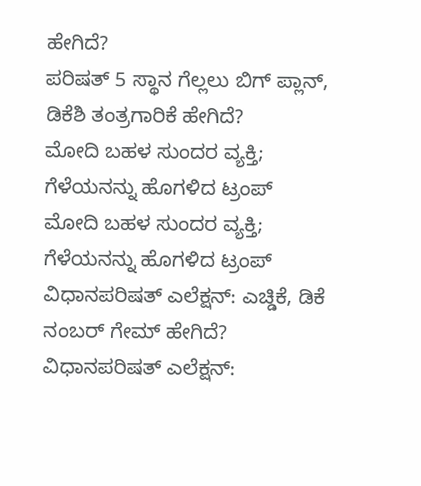ಹೇಗಿದೆ?
ಪರಿಷತ್ 5 ಸ್ಥಾನ ಗೆಲ್ಲಲು ಬಿಗ್ ಪ್ಲಾನ್, ಡಿಕೆಶಿ ತಂತ್ರಗಾರಿಕೆ ಹೇಗಿದೆ?
ಮೋದಿ ಬಹಳ ಸುಂದರ ವ್ಯಕ್ತಿ; ಗೆಳೆಯನನ್ನು ಹೊಗಳಿದ ಟ್ರಂಪ್
ಮೋದಿ ಬಹಳ ಸುಂದರ ವ್ಯಕ್ತಿ; ಗೆಳೆಯನನ್ನು ಹೊಗಳಿದ ಟ್ರಂಪ್
ವಿಧಾನಪರಿಷತ್ ಎಲೆಕ್ಷನ್: ಎಚ್ಡಿಕೆ, ಡಿಕೆ ನಂಬರ್ ಗೇಮ್ ಹೇಗಿದೆ?
ವಿಧಾನಪರಿಷತ್ ಎಲೆಕ್ಷನ್: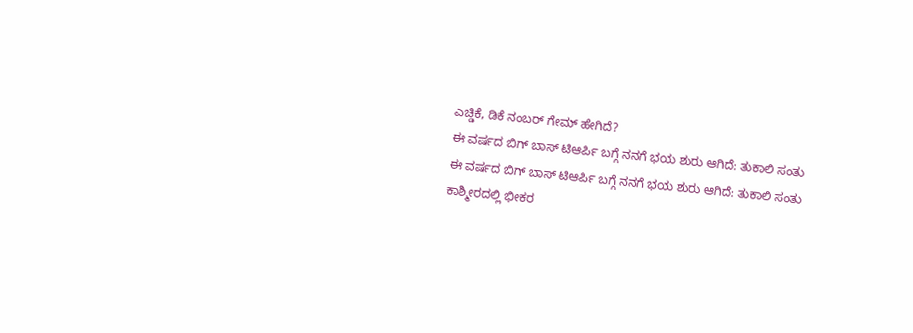ಎಚ್ಡಿಕೆ, ಡಿಕೆ ನಂಬರ್ ಗೇಮ್ ಹೇಗಿದೆ?
ಈ ವರ್ಷದ ಬಿಗ್ ಬಾಸ್ ಟಿಆರ್ಪಿ ಬಗ್ಗೆ ನನಗೆ ಭಯ ಶುರು ಆಗಿದೆ: ತುಕಾಲಿ ಸಂತು
ಈ ವರ್ಷದ ಬಿಗ್ ಬಾಸ್ ಟಿಆರ್ಪಿ ಬಗ್ಗೆ ನನಗೆ ಭಯ ಶುರು ಆಗಿದೆ: ತುಕಾಲಿ ಸಂತು
ಕಾಶ್ಮೀರದಲ್ಲಿ ಭೀಕರ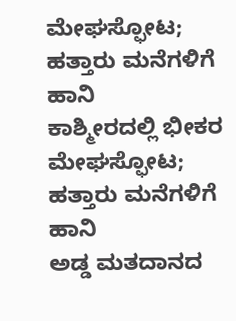ಮೇಘಸ್ಫೋಟ; ಹತ್ತಾರು ಮನೆಗಳಿಗೆ ಹಾನಿ
ಕಾಶ್ಮೀರದಲ್ಲಿ ಭೀಕರ ಮೇಘಸ್ಫೋಟ; ಹತ್ತಾರು ಮನೆಗಳಿಗೆ ಹಾನಿ
ಅಡ್ಡ ಮತದಾನದ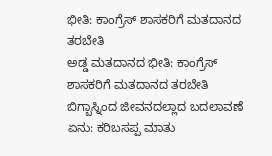ಭೀತಿ: ಕಾಂಗ್ರೆಸ್ ಶಾಸಕರಿಗೆ ಮತದಾನದ ತರಬೇತಿ
ಅಡ್ಡ ಮತದಾನದ ಭೀತಿ: ಕಾಂಗ್ರೆಸ್ ಶಾಸಕರಿಗೆ ಮತದಾನದ ತರಬೇತಿ
ಬಿಗ್ಬಾಸ್ನಿಂದ ಜೀವನದಲ್ಲಾದ ಬದಲಾವಣೆ ಏನು: ಕರಿಬಸಪ್ಪ ಮಾತು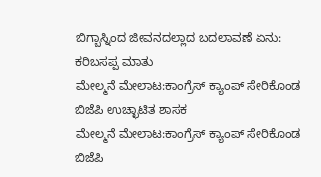ಬಿಗ್ಬಾಸ್ನಿಂದ ಜೀವನದಲ್ಲಾದ ಬದಲಾವಣೆ ಏನು: ಕರಿಬಸಪ್ಪ ಮಾತು
ಮೇಲ್ಮನೆ ಮೇಲಾಟ:ಕಾಂಗ್ರೆಸ್ ಕ್ಯಾಂಪ್ ಸೇರಿಕೊಂಡ ಬಿಜೆಪಿ ಉಚ್ಛಾಟಿತ ಶಾಸಕ
ಮೇಲ್ಮನೆ ಮೇಲಾಟ:ಕಾಂಗ್ರೆಸ್ ಕ್ಯಾಂಪ್ ಸೇರಿಕೊಂಡ ಬಿಜೆಪಿ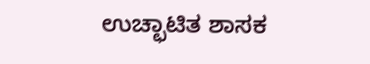ಉಚ್ಛಾಟಿತ ಶಾಸಕ